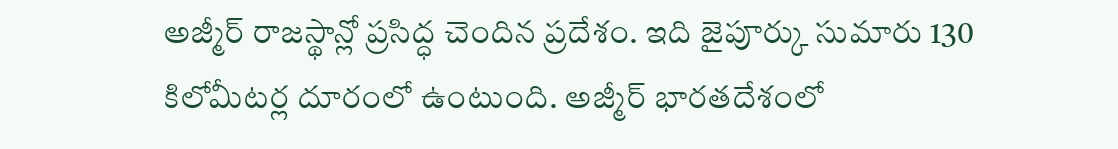అజ్మీర్ రాజస్థాన్లో ప్రసిద్ధ చెందిన ప్రదేశం. ఇది జైపూర్కు సుమారు 130 కిలోమీటర్ల దూరంలో ఉంటుంది. అజ్మీర్ భారతదేశంలో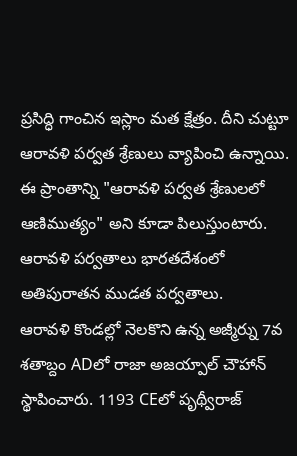ప్రసిద్ధి గాంచిన ఇస్లాం మత క్షేత్రం. దీని చుట్టూ ఆరావళి పర్వత శ్రేణులు వ్యాపించి ఉన్నాయి. ఈ ప్రాంతాన్ని "ఆరావళి పర్వత శ్రేణులలో ఆణిముత్యం" అని కూడా పిలుస్తుంటారు. ఆరావళి పర్వతాలు భారతదేశంలో అతిపురాతన ముడత పర్వతాలు.
ఆరావళి కొండల్లో నెలకొని ఉన్న అజ్మీర్ను 7వ శతాబ్దం ADలో రాజా అజయ్పాల్ చౌహాన్ స్థాపించారు. 1193 CEలో పృథ్వీరాజ్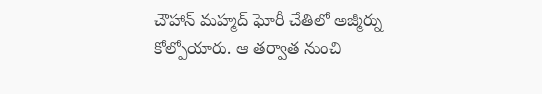చౌహాన్ మహ్మద్ ఘోరీ చేతిలో అజ్మీర్ను కోల్పోయారు. ఆ తర్వాత నుంచి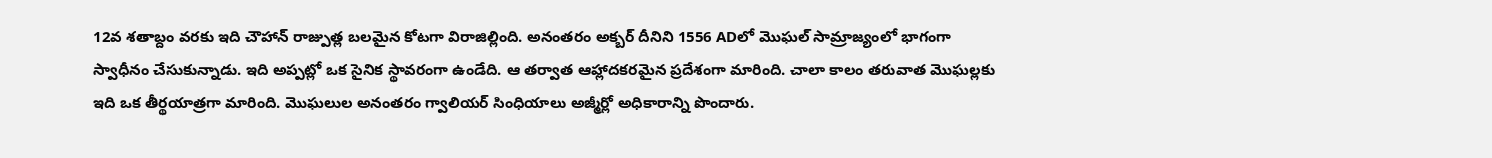12వ శతాబ్దం వరకు ఇది చౌహాన్ రాజ్పుత్ల బలమైన కోటగా విరాజిల్లింది. అనంతరం అక్బర్ దీనిని 1556 ADలో మొఘల్ సామ్రాజ్యంలో భాగంగా స్వాధీనం చేసుకున్నాడు. ఇది అప్పట్లో ఒక సైనిక స్థావరంగా ఉండేది. ఆ తర్వాత ఆహ్లాదకరమైన ప్రదేశంగా మారింది. చాలా కాలం తరువాత మొఘల్లకు ఇది ఒక తీర్థయాత్రగా మారింది. మొఘలుల అనంతరం గ్వాలియర్ సింధియాలు అజ్మీర్లో అధికారాన్ని పొందారు.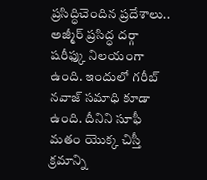ప్రసిద్ధిచెందిన ప్రదేశాలు..
అజ్మీర్ ప్రసిద్ధ దర్గా షరీఫ్కు నిలయంగా ఉంది. ఇందులో గరీబ్ నవాజ్ సమాధి కూడా ఉంది. దీనిని సూఫీ మతం యొక్క చిస్తీ క్రమాన్ని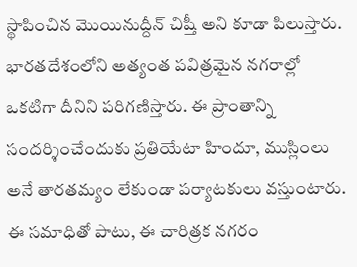స్థాపించిన మొయినుద్దీన్ చిష్తీ అని కూడా పిలుస్తారు. భారతదేశంలోని అత్యంత పవిత్రమైన నగరాల్లో ఒకటిగా దీనిని పరిగణిస్తారు. ఈ ప్రాంతాన్ని సందర్శించేందుకు ప్రతియేటా హిందూ, ముస్లింలు అనే తారతమ్యం లేకుండా పర్యాటకులు వస్తుంటారు. ఈ సమాధితో పాటు, ఈ చారిత్రక నగరం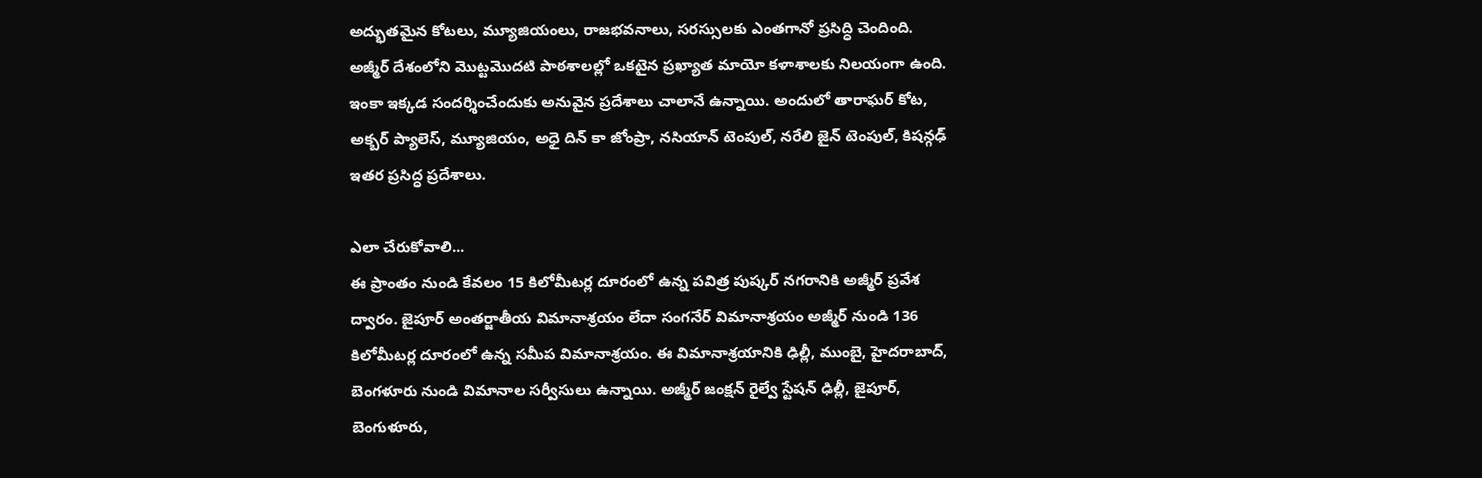అద్భుతమైన కోటలు, మ్యూజియంలు, రాజభవనాలు, సరస్సులకు ఎంతగానో ప్రసిద్ధి చెందింది.
అజ్మీర్ దేశంలోని మొట్టమొదటి పాఠశాలల్లో ఒకటైన ప్రఖ్యాత మాయో కళాశాలకు నిలయంగా ఉంది. ఇంకా ఇక్కడ సందర్శించేందుకు అనువైన ప్రదేశాలు చాలానే ఉన్నాయి. అందులో తారాఘర్ కోట, అక్బర్ ప్యాలెస్, మ్యూజియం, అధై దిన్ కా జోంప్రా, నసియాన్ టెంపుల్, నరేలి జైన్ టెంపుల్, కిషన్గఢ్ ఇతర ప్రసిద్ధ ప్రదేశాలు.

ఎలా చేరుకోవాలి...
ఈ ప్రాంతం నుండి కేవలం 15 కిలోమీటర్ల దూరంలో ఉన్న పవిత్ర పుష్కర్ నగరానికి అజ్మీర్ ప్రవేశ ద్వారం. జైపూర్ అంతర్జాతీయ విమానాశ్రయం లేదా సంగనేర్ విమానాశ్రయం అజ్మీర్ నుండి 136 కిలోమీటర్ల దూరంలో ఉన్న సమీప విమానాశ్రయం. ఈ విమానాశ్రయానికి ఢిల్లీ, ముంబై, హైదరాబాద్, బెంగళూరు నుండి విమానాల సర్వీసులు ఉన్నాయి. అజ్మీర్ జంక్షన్ రైల్వే స్టేషన్ ఢిల్లీ, జైపూర్, బెంగుళూరు,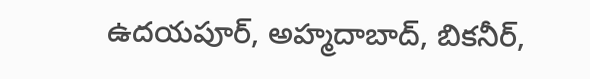ఉదయపూర్, అహ్మదాబాద్, బికనీర్,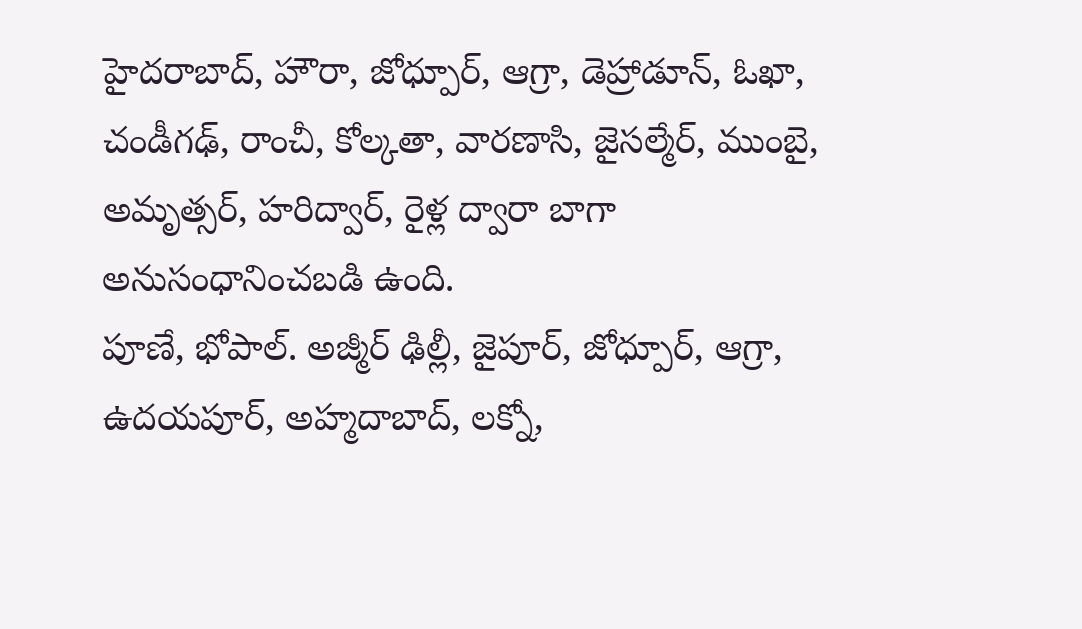హైదరాబాద్, హౌరా, జోధ్పూర్, ఆగ్రా, డెహ్రాడూన్, ఓఖా, చండీగఢ్, రాంచీ, కోల్కతా, వారణాసి, జైసల్మేర్, ముంబై, అమృత్సర్, హరిద్వార్, రైళ్ల ద్వారా బాగా అనుసంధానించబడి ఉంది.
పూణే, భోపాల్. అజ్మీర్ ఢిల్లీ, జైపూర్, జోధ్పూర్, ఆగ్రా, ఉదయపూర్, అహ్మదాబాద్, లక్నో,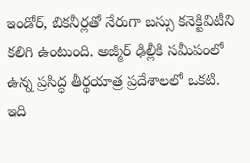ఇండోర్, బికనీర్లతో నేరుగా బస్సు కనెక్టివిటీని కలిగి ఉంటుంది. అజ్మీర్ ఢిల్లీకి సమీపంలో ఉన్న ప్రసిద్ధ తీర్థయాత్ర ప్రదేశాలలో ఒకటి. ఇది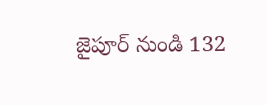జైపూర్ నుండి 132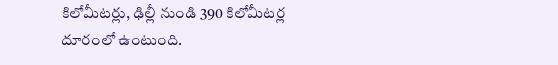కిలోమీటర్లు, ఢిల్లీ నుండి 390 కిలోమీటర్ల దూరంలో ఉంటుంది.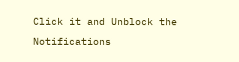Click it and Unblock the Notifications